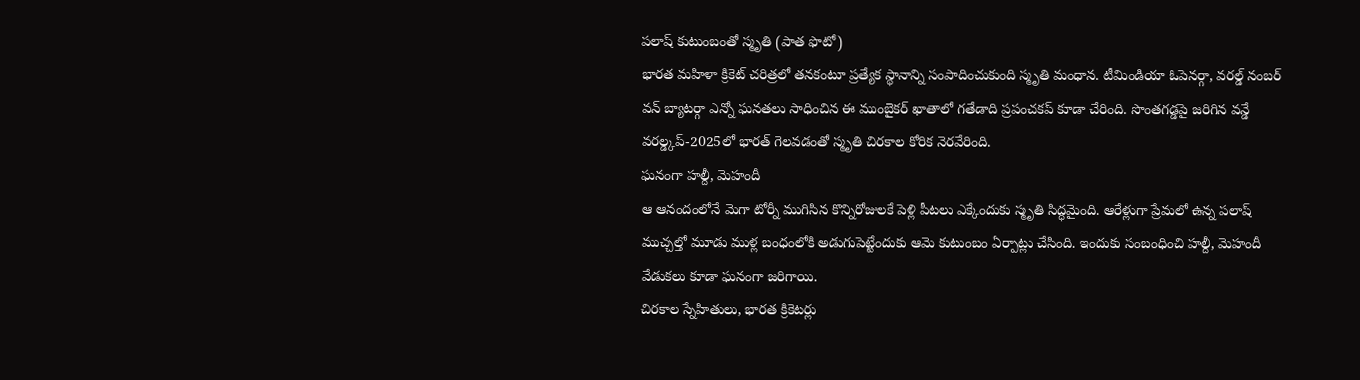పలాష్ కుటుంబంతో స్మృతి (పాత ఫొటో)
భారత మహిళా క్రికెట్ చరిత్రలో తనకంటూ ప్రత్యేక స్థానాన్ని సంపాదించుకుంది స్మృతి మంధాన. టీమిండియా ఓపెనర్గా, వరల్డ్ నంబర్ వన్ బ్యాటర్గా ఎన్నో ఘనతలు సాధించిన ఈ ముంబైకర్ ఖాతాలో గతేడాది ప్రపంచకప్ కూడా చేరింది. సొంతగడ్డపై జరిగిన వన్డే వరల్డ్కప్-2025లో భారత్ గెలవడంతో స్మృతి చిరకాల కోరిక నెరవేరింది.
ఘనంగా హల్దీ, మెహందీ
ఆ ఆనందంలోనే మెగా టోర్నీ ముగిసిన కొన్నిరోజులకే పెళ్లి పీటలు ఎక్కేందుకు స్మృతి సిద్ధమైంది. ఆరేళ్లుగా ప్రేమలో ఉన్న పలాష్ ముచ్చల్తో మూడు ముళ్ల బంధంలోకి అడుగుపెట్టేందుకు ఆమె కుటుంబం ఏర్పాట్లు చేసింది. ఇందుకు సంబంధించి హల్దీ, మెహందీ వేడుకలు కూడా ఘనంగా జరిగాయి.
చిరకాల స్నేహితులు, భారత క్రికెటర్లు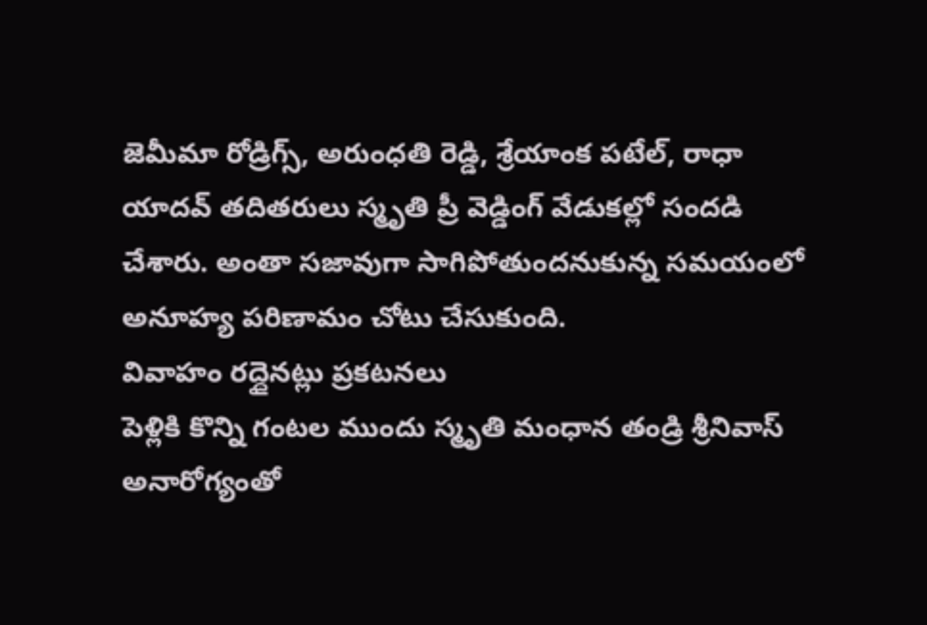జెమీమా రోడ్రిగ్స్, అరుంధతి రెడ్డి, శ్రేయాంక పటేల్, రాధా యాదవ్ తదితరులు స్మృతి ప్రీ వెడ్డింగ్ వేడుకల్లో సందడి చేశారు. అంతా సజావుగా సాగిపోతుందనుకున్న సమయంలో అనూహ్య పరిణామం చోటు చేసుకుంది.
వివాహం రద్దైనట్లు ప్రకటనలు
పెళ్లికి కొన్ని గంటల ముందు స్మృతి మంధాన తండ్రి శ్రీనివాస్ అనారోగ్యంతో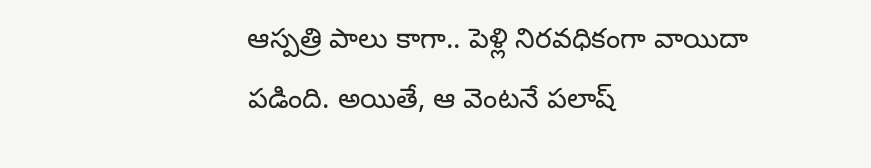ఆస్పత్రి పాలు కాగా.. పెళ్లి నిరవధికంగా వాయిదా పడింది. అయితే, ఆ వెంటనే పలాష్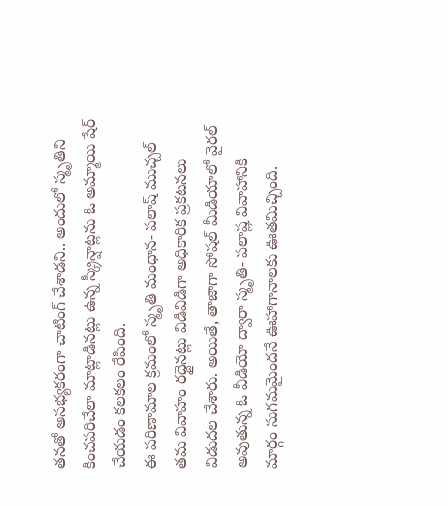తనతో అసభ్యకరంగా చాటింగ్ చేశాడని.. అందులో స్మృతిని కించపరిచేలా మాట్లాడినట్లు ఉన్న స్క్రీన్షాట్లను ఓ అమ్మాయి షేర్ చేయడం కలకలం రేపింది.
ఈ పరిణామాల క్రమంలో స్మృతి మంధాన- పలాష్ ముచ్చల్ తమ వివాహం రద్దైనట్లు విడివిడిగా అధికారిక ప్రకటనలు విడుదల చేశారు. అయితే, తాజాగా సోషల్ మీడియాలో వైరల్ అవుతున్న ఓ వీడియో ద్వారా స్మృతి- పలాష్ల వివాహానికి మార్గం సుగమమైందనే ఊహాగానాలకు ఊతమిచ్చింది.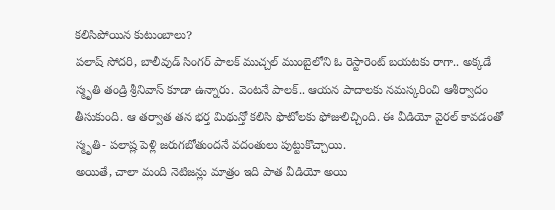కలిసిపోయిన కుటుంబాలు?
పలాష్ సోదరి, బాలీవుడ్ సింగర్ పాలక్ ముచ్చల్ ముంబైలోని ఓ రెస్టారెంట్ బయటకు రాగా.. అక్కడే స్మృతి తండ్రి శ్రీనివాస్ కూడా ఉన్నారు. వెంటనే పాలక్.. ఆయన పాదాలకు నమస్కరించి ఆశీర్వాదం తీసుకుంది. ఆ తర్వాత తన భర్త మిథున్తో కలిసి ఫొటోలకు ఫోజులిచ్చింది. ఈ వీడియో వైరల్ కావడంతో స్మృతి- పలాష్ల పెళ్లి జరుగబోతుందనే వదంతులు పుట్టుకొచ్చాయి.
అయితే, చాలా మంది నెటిజన్లు మాత్రం ఇది పాత వీడియో అయి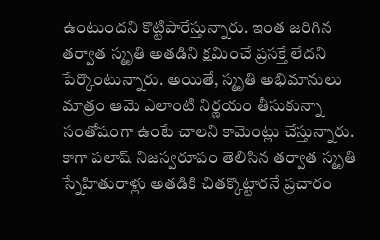ఉంటుందని కొట్టిపారేస్తున్నారు. ఇంత జరిగిన తర్వాత స్మృతి అతడిని క్షమించే ప్రసక్తే లేదని పేర్కొంటున్నారు. అయితే, స్మృతి అభిమానులు మాత్రం ఆమె ఎలాంటి నిర్ణయం తీసుకున్నా సంతోషంగా ఉంటే చాలని కామెంట్లు చేస్తున్నారు.
కాగా పలాష్ నిజస్వరూపం తెలిసిన తర్వాత స్మృతి స్నేహితురాళ్లు అతడికి చితక్కొట్టారనే ప్రచారం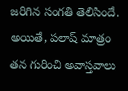జరిగిన సంగతి తెలిసిందే. అయితే, పలాష్ మాత్రం తన గురించి అవాస్తవాలు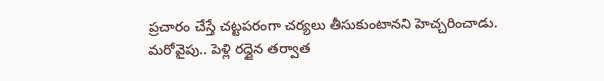ప్రచారం చేస్తే చట్టపరంగా చర్యలు తీసుకుంటానని హెచ్చరించాడు. మరోవైపు.. పెళ్లి రద్దైన తర్వాత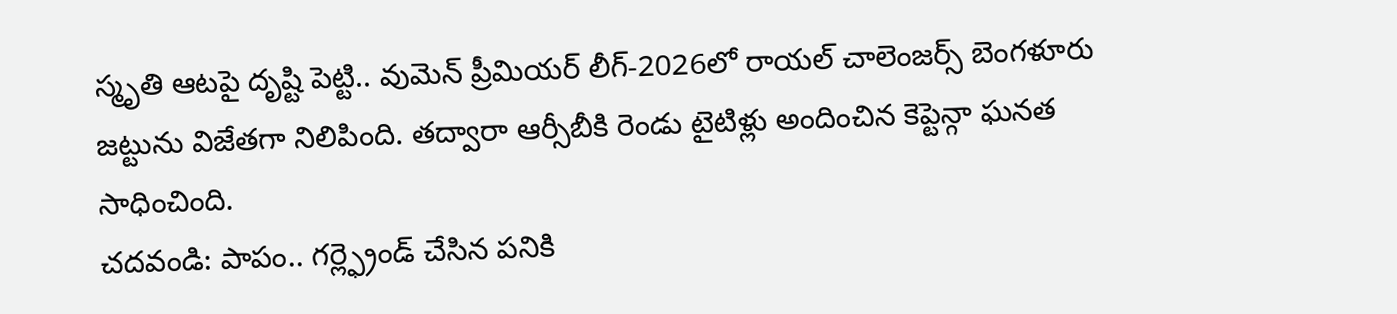స్మృతి ఆటపై దృష్టి పెట్టి.. వుమెన్ ప్రీమియర్ లీగ్-2026లో రాయల్ చాలెంజర్స్ బెంగళూరు జట్టును విజేతగా నిలిపింది. తద్వారా ఆర్సీబీకి రెండు టైటిళ్లు అందించిన కెప్టెన్గా ఘనత సాధించింది.
చదవండి: పాపం.. గర్ల్ఫ్రెండ్ చేసిన పనికి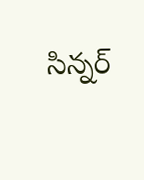సిన్నర్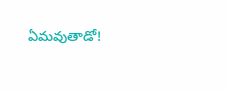ఏమవుతాడో!